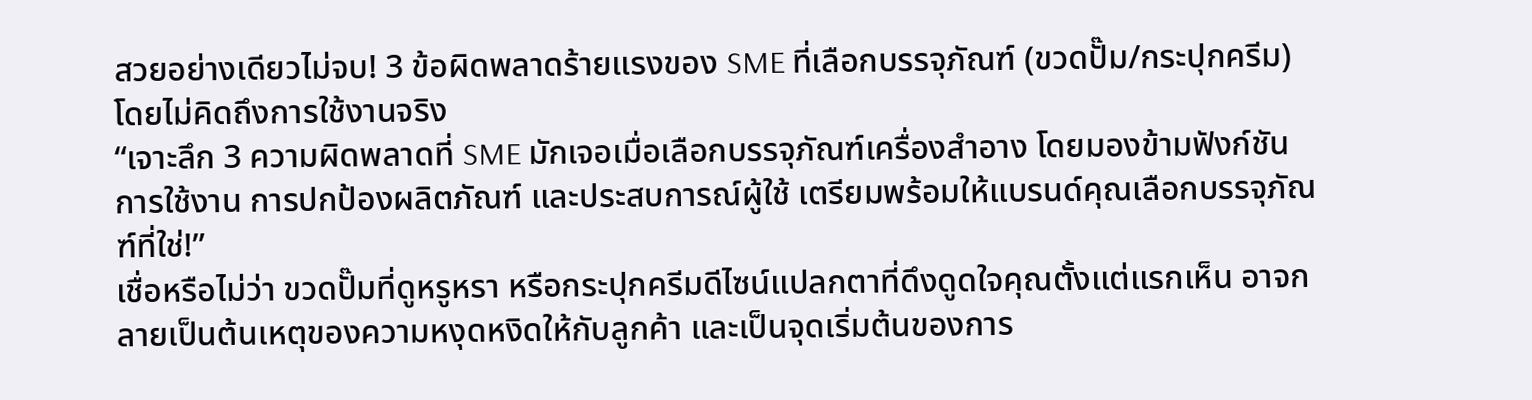สวยอย่างเดียวไม่จบ! 3 ข้อผิดพลาดร้ายแรงของ SME ที่เลือกบรรจุภัณฑ์ (ขวดปั๊ม/กระปุกครีม) โดยไม่คิดถึงการใช้งานจริง
“เจาะลึก 3 ความผิดพลาดที่ SME มักเจอเมื่อเลือกบรรจุภัณฑ์เครื่องสำอาง โดยมองข้ามฟังก์ชันการใช้งาน การปกป้องผลิตภัณฑ์ และประสบการณ์ผู้ใช้ เตรียมพร้อมให้แบรนด์คุณเลือกบรรจุภัณฑ์ที่ใช่!”
เชื่อหรือไม่ว่า ขวดปั๊มที่ดูหรูหรา หรือกระปุกครีมดีไซน์แปลกตาที่ดึงดูดใจคุณตั้งแต่แรกเห็น อาจกลายเป็นต้นเหตุของความหงุดหงิดให้กับลูกค้า และเป็นจุดเริ่มต้นของการ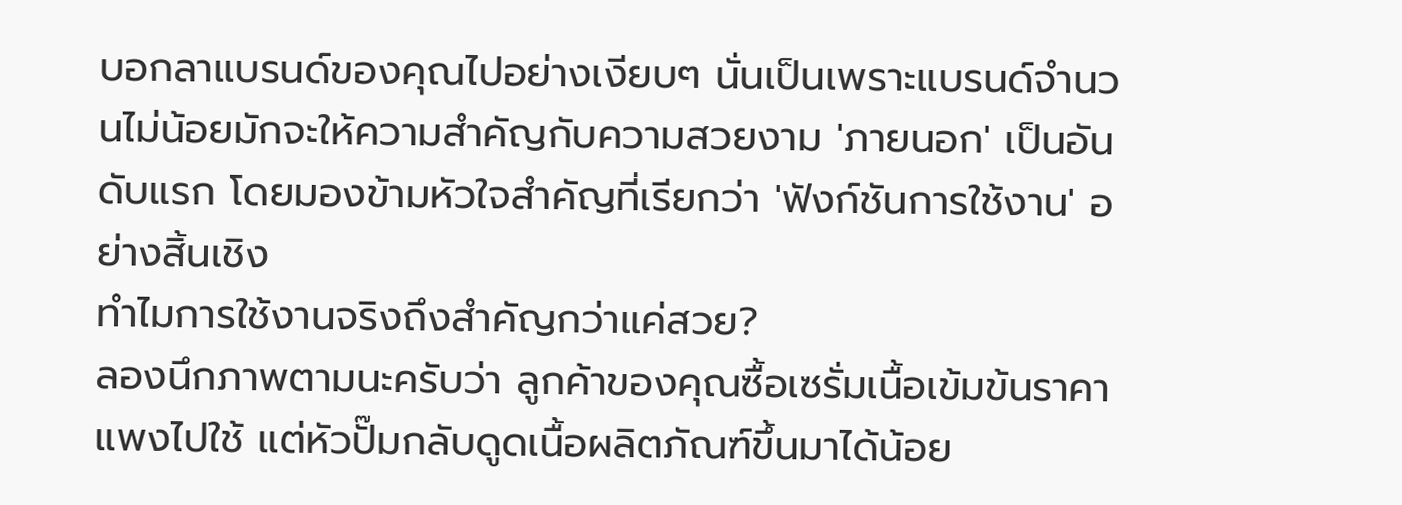บอกลาแบรนด์ของคุณไปอย่างเงียบๆ นั่นเป็นเพราะแบรนด์จำนวนไม่น้อยมักจะให้ความสำคัญกับความสวยงาม 'ภายนอก' เป็นอันดับแรก โดยมองข้ามหัวใจสำคัญที่เรียกว่า 'ฟังก์ชันการใช้งาน' อย่างสิ้นเชิง
ทำไมการใช้งานจริงถึงสำคัญกว่าแค่สวย?
ลองนึกภาพตามนะครับว่า ลูกค้าของคุณซื้อเซรั่มเนื้อเข้มข้นราคาแพงไปใช้ แต่หัวปั๊มกลับดูดเนื้อผลิตภัณฑ์ขึ้นมาได้น้อย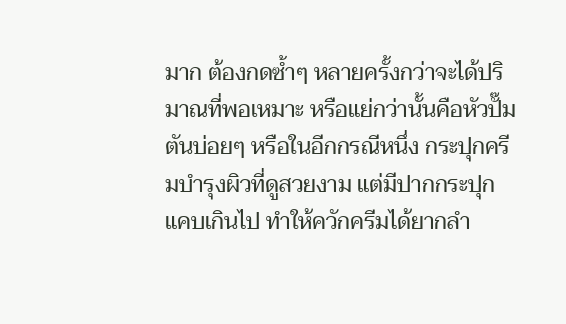มาก ต้องกดซ้ำๆ หลายครั้งกว่าจะได้ปริมาณที่พอเหมาะ หรือแย่กว่านั้นคือหัวปั๊มตันบ่อยๆ หรือในอีกกรณีหนึ่ง กระปุกครีมบำรุงผิวที่ดูสวยงาม แต่มีปากกระปุกแคบเกินไป ทำให้ควักครีมได้ยากลำ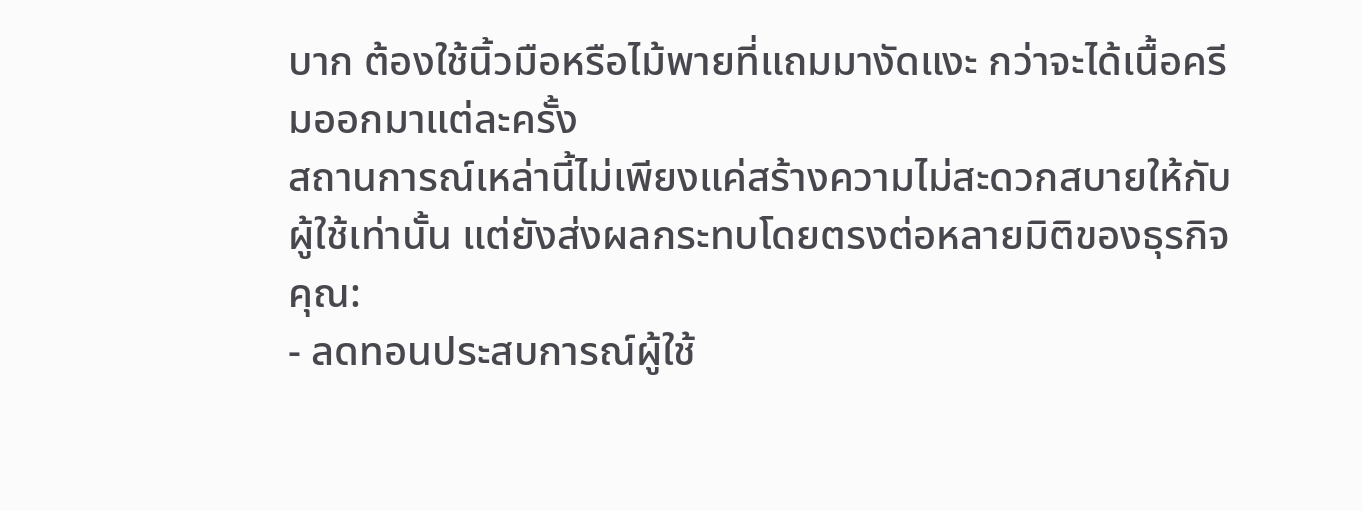บาก ต้องใช้นิ้วมือหรือไม้พายที่แถมมางัดแงะ กว่าจะได้เนื้อครีมออกมาแต่ละครั้ง
สถานการณ์เหล่านี้ไม่เพียงแค่สร้างความไม่สะดวกสบายให้กับผู้ใช้เท่านั้น แต่ยังส่งผลกระทบโดยตรงต่อหลายมิติของธุรกิจคุณ:
- ลดทอนประสบการณ์ผู้ใช้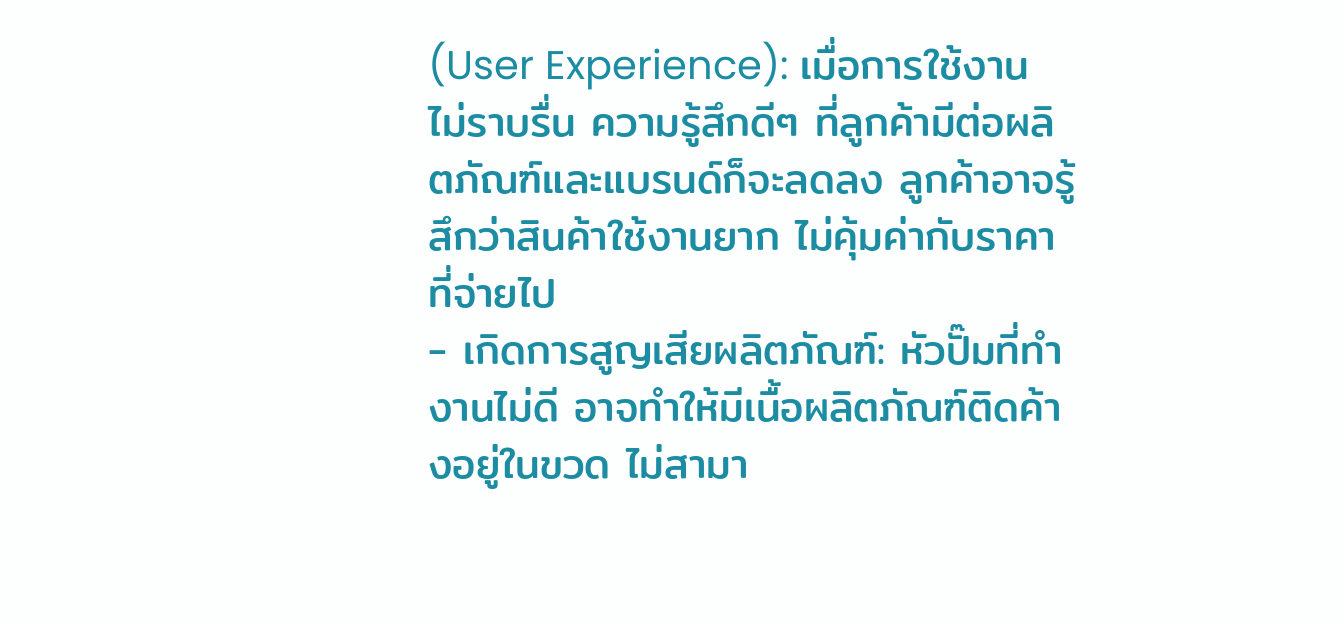(User Experience): เมื่อการใช้งานไม่ราบรื่น ความรู้สึกดีๆ ที่ลูกค้ามีต่อผลิตภัณฑ์และแบรนด์ก็จะลดลง ลูกค้าอาจรู้สึกว่าสินค้าใช้งานยาก ไม่คุ้มค่ากับราคาที่จ่ายไป
- เกิดการสูญเสียผลิตภัณฑ์: หัวปั๊มที่ทำงานไม่ดี อาจทำให้มีเนื้อผลิตภัณฑ์ติดค้างอยู่ในขวด ไม่สามา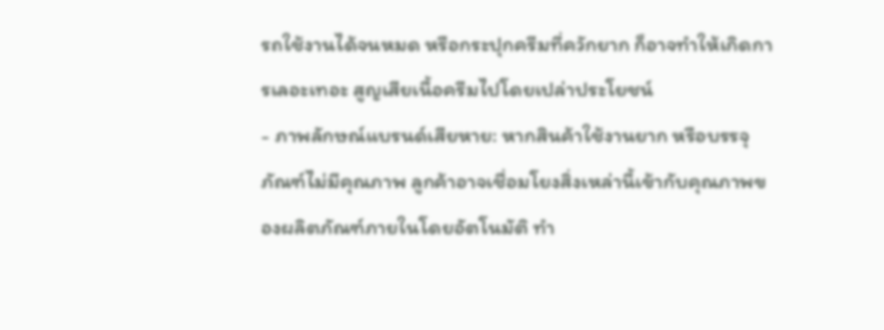รถใช้งานได้จนหมด หรือกระปุกครีมที่ควักยาก ก็อาจทำให้เกิดการเลอะเทอะ สูญเสียเนื้อครีมไปโดยเปล่าประโยชน์
- ภาพลักษณ์แบรนด์เสียหาย: หากสินค้าใช้งานยาก หรือบรรจุภัณฑ์ไม่มีคุณภาพ ลูกค้าอาจเชื่อมโยงสิ่งเหล่านี้เข้ากับคุณภาพของผลิตภัณฑ์ภายในโดยอัตโนมัติ ทำ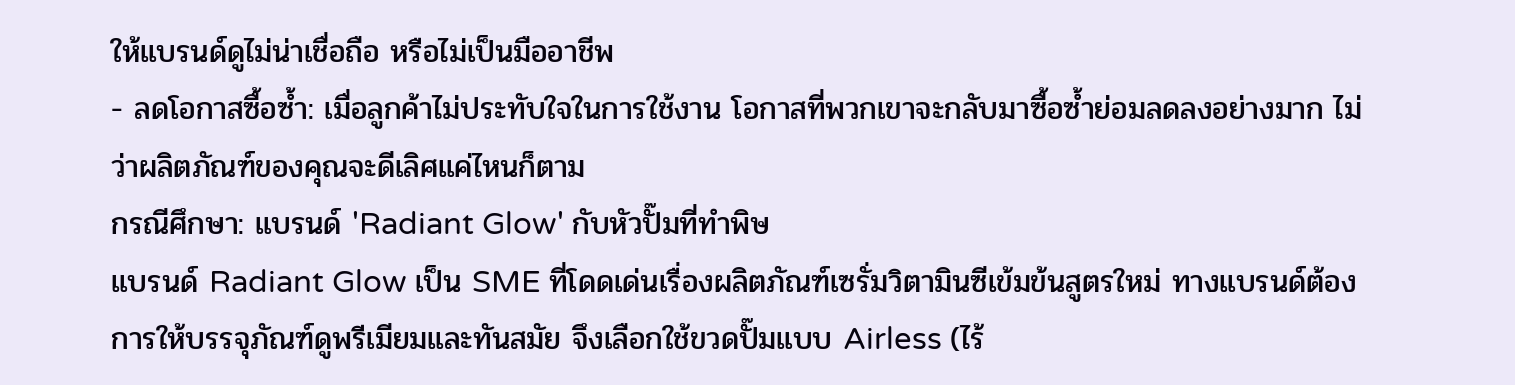ให้แบรนด์ดูไม่น่าเชื่อถือ หรือไม่เป็นมืออาชีพ
- ลดโอกาสซื้อซ้ำ: เมื่อลูกค้าไม่ประทับใจในการใช้งาน โอกาสที่พวกเขาจะกลับมาซื้อซ้ำย่อมลดลงอย่างมาก ไม่ว่าผลิตภัณฑ์ของคุณจะดีเลิศแค่ไหนก็ตาม
กรณีศึกษา: แบรนด์ 'Radiant Glow' กับหัวปั๊มที่ทำพิษ
แบรนด์ Radiant Glow เป็น SME ที่โดดเด่นเรื่องผลิตภัณฑ์เซรั่มวิตามินซีเข้มข้นสูตรใหม่ ทางแบรนด์ต้องการให้บรรจุภัณฑ์ดูพรีเมียมและทันสมัย จึงเลือกใช้ขวดปั๊มแบบ Airless (ไร้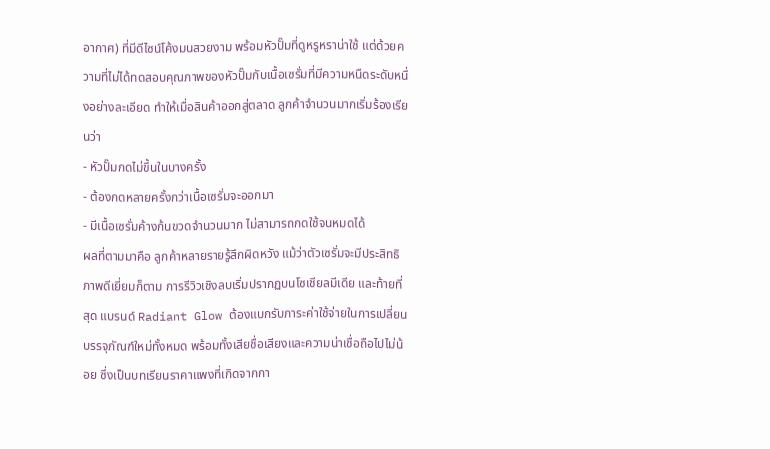อากาศ) ที่มีดีไซน์โค้งมนสวยงาม พร้อมหัวปั๊มที่ดูหรูหราน่าใช้ แต่ด้วยความที่ไม่ได้ทดสอบคุณภาพของหัวปั๊มกับเนื้อเซรั่มที่มีความหนืดระดับหนึ่งอย่างละเอียด ทำให้เมื่อสินค้าออกสู่ตลาด ลูกค้าจำนวนมากเริ่มร้องเรียนว่า
- หัวปั๊มกดไม่ขึ้นในบางครั้ง
- ต้องกดหลายครั้งกว่าเนื้อเซรั่มจะออกมา
- มีเนื้อเซรั่มค้างก้นขวดจำนวนมาก ไม่สามารถกดใช้จนหมดได้
ผลที่ตามมาคือ ลูกค้าหลายรายรู้สึกผิดหวัง แม้ว่าตัวเซรั่มจะมีประสิทธิภาพดีเยี่ยมก็ตาม การรีวิวเชิงลบเริ่มปรากฏบนโซเชียลมีเดีย และท้ายที่สุด แบรนด์ Radiant Glow ต้องแบกรับภาระค่าใช้จ่ายในการเปลี่ยนบรรจุภัณฑ์ใหม่ทั้งหมด พร้อมทั้งเสียชื่อเสียงและความน่าเชื่อถือไปไม่น้อย ซึ่งเป็นบทเรียนราคาแพงที่เกิดจากกา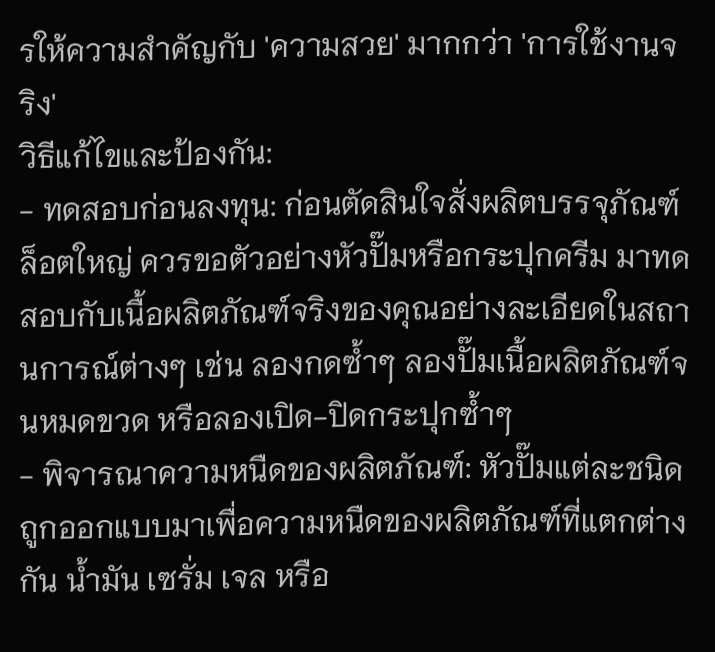รให้ความสำคัญกับ 'ความสวย' มากกว่า 'การใช้งานจริง'
วิธีแก้ไขและป้องกัน:
- ทดสอบก่อนลงทุน: ก่อนตัดสินใจสั่งผลิตบรรจุภัณฑ์ล็อตใหญ่ ควรขอตัวอย่างหัวปั๊มหรือกระปุกครีม มาทดสอบกับเนื้อผลิตภัณฑ์จริงของคุณอย่างละเอียดในสถานการณ์ต่างๆ เช่น ลองกดซ้ำๆ ลองปั๊มเนื้อผลิตภัณฑ์จนหมดขวด หรือลองเปิด-ปิดกระปุกซ้ำๆ
- พิจารณาความหนืดของผลิตภัณฑ์: หัวปั๊มแต่ละชนิดถูกออกแบบมาเพื่อความหนืดของผลิตภัณฑ์ที่แตกต่างกัน น้ำมัน เซรั่ม เจล หรือ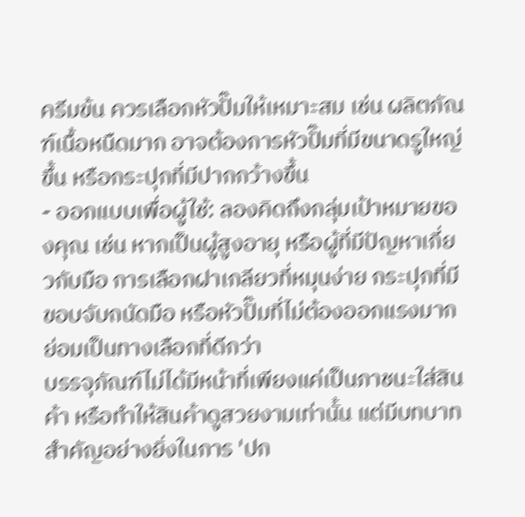ครีมข้น ควรเลือกหัวปั๊มให้เหมาะสม เช่น ผลิตภัณฑ์เนื้อหนืดมาก อาจต้องการหัวปั๊มที่มีขนาดรูใหญ่ขึ้น หรือกระปุกที่มีปากกว้างขึ้น
- ออกแบบเพื่อผู้ใช้: ลองคิดถึงกลุ่มเป้าหมายของคุณ เช่น หากเป็นผู้สูงอายุ หรือผู้ที่มีปัญหาเกี่ยวกับมือ การเลือกฝาเกลียวที่หมุนง่าย กระปุกที่มีขอบจับถนัดมือ หรือหัวปั๊มที่ไม่ต้องออกแรงมาก ย่อมเป็นทางเลือกที่ดีกว่า
บรรจุภัณฑ์ไม่ได้มีหน้าที่เพียงแค่เป็นภาชนะใส่สินค้า หรือทำให้สินค้าดูสวยงามเท่านั้น แต่มีบทบาทสำคัญอย่างยิ่งในการ 'ปก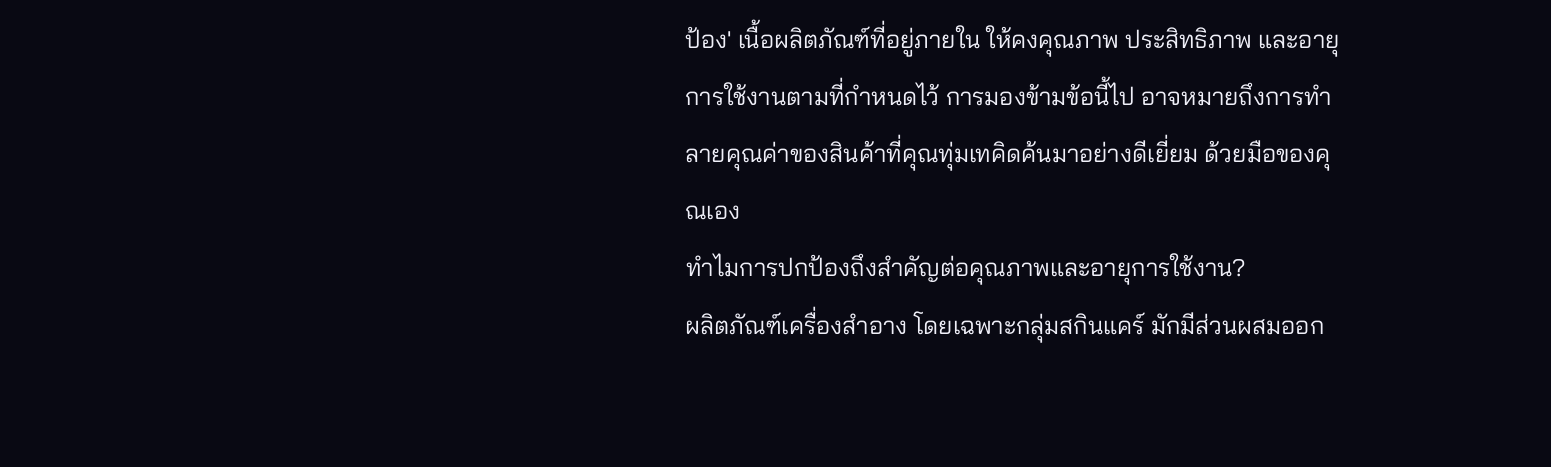ป้อง' เนื้อผลิตภัณฑ์ที่อยู่ภายใน ให้คงคุณภาพ ประสิทธิภาพ และอายุการใช้งานตามที่กำหนดไว้ การมองข้ามข้อนี้ไป อาจหมายถึงการทำลายคุณค่าของสินค้าที่คุณทุ่มเทคิดค้นมาอย่างดีเยี่ยม ด้วยมือของคุณเอง
ทำไมการปกป้องถึงสำคัญต่อคุณภาพและอายุการใช้งาน?
ผลิตภัณฑ์เครื่องสำอาง โดยเฉพาะกลุ่มสกินแคร์ มักมีส่วนผสมออก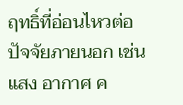ฤทธิ์ที่อ่อนไหวต่อปัจจัยภายนอก เช่น แสง อากาศ ค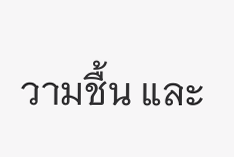วามชื้น และ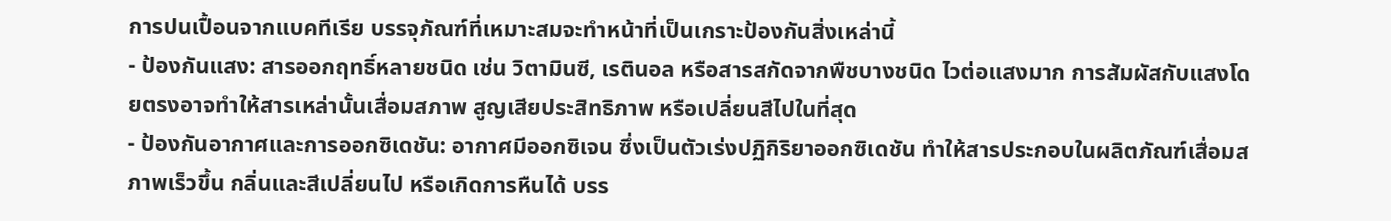การปนเปื้อนจากแบคทีเรีย บรรจุภัณฑ์ที่เหมาะสมจะทำหน้าที่เป็นเกราะป้องกันสิ่งเหล่านี้
- ป้องกันแสง: สารออกฤทธิ์หลายชนิด เช่น วิตามินซี, เรตินอล หรือสารสกัดจากพืชบางชนิด ไวต่อแสงมาก การสัมผัสกับแสงโดยตรงอาจทำให้สารเหล่านั้นเสื่อมสภาพ สูญเสียประสิทธิภาพ หรือเปลี่ยนสีไปในที่สุด
- ป้องกันอากาศและการออกซิเดชัน: อากาศมีออกซิเจน ซึ่งเป็นตัวเร่งปฏิกิริยาออกซิเดชัน ทำให้สารประกอบในผลิตภัณฑ์เสื่อมสภาพเร็วขึ้น กลิ่นและสีเปลี่ยนไป หรือเกิดการหืนได้ บรร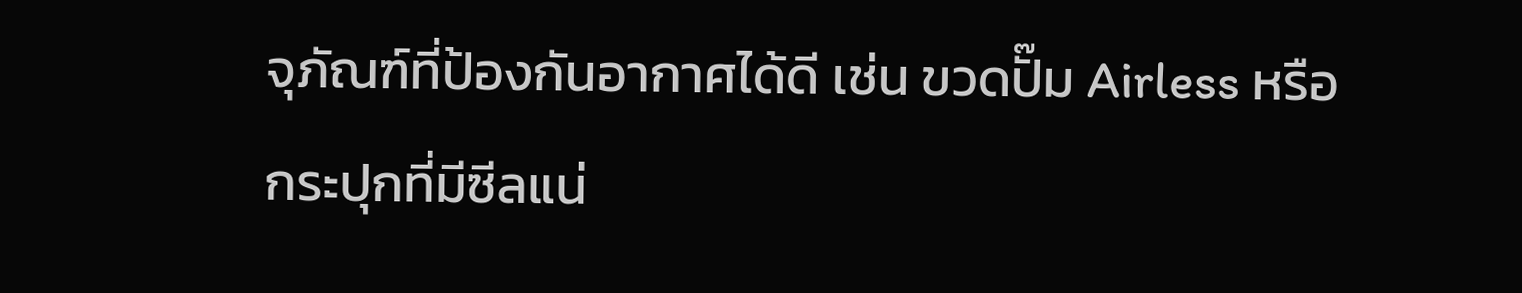จุภัณฑ์ที่ป้องกันอากาศได้ดี เช่น ขวดปั๊ม Airless หรือกระปุกที่มีซีลแน่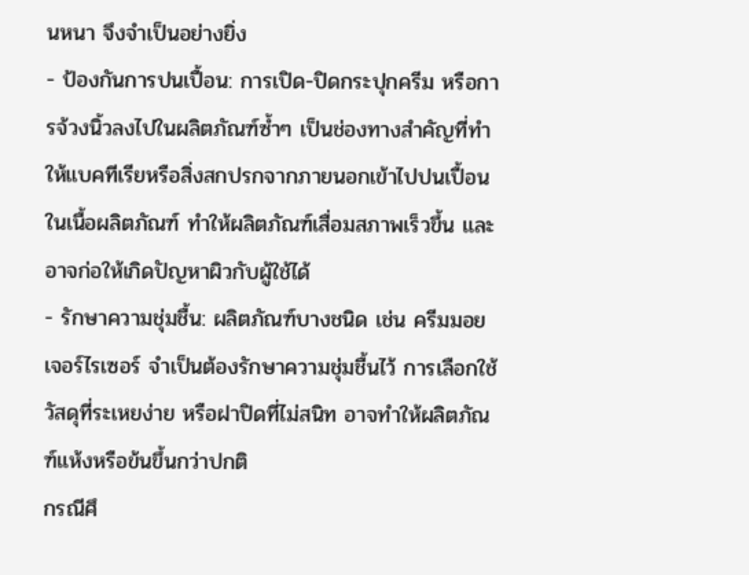นหนา จึงจำเป็นอย่างยิ่ง
- ป้องกันการปนเปื้อน: การเปิด-ปิดกระปุกครีม หรือการจ้วงนิ้วลงไปในผลิตภัณฑ์ซ้ำๆ เป็นช่องทางสำคัญที่ทำให้แบคทีเรียหรือสิ่งสกปรกจากภายนอกเข้าไปปนเปื้อนในเนื้อผลิตภัณฑ์ ทำให้ผลิตภัณฑ์เสื่อมสภาพเร็วขึ้น และอาจก่อให้เกิดปัญหาผิวกับผู้ใช้ได้
- รักษาความชุ่มชื้น: ผลิตภัณฑ์บางชนิด เช่น ครีมมอยเจอร์ไรเซอร์ จำเป็นต้องรักษาความชุ่มชื้นไว้ การเลือกใช้วัสดุที่ระเหยง่าย หรือฝาปิดที่ไม่สนิท อาจทำให้ผลิตภัณฑ์แห้งหรือข้นขึ้นกว่าปกติ
กรณีศึ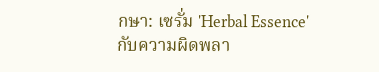กษา: เซรั่ม 'Herbal Essence' กับความผิดพลา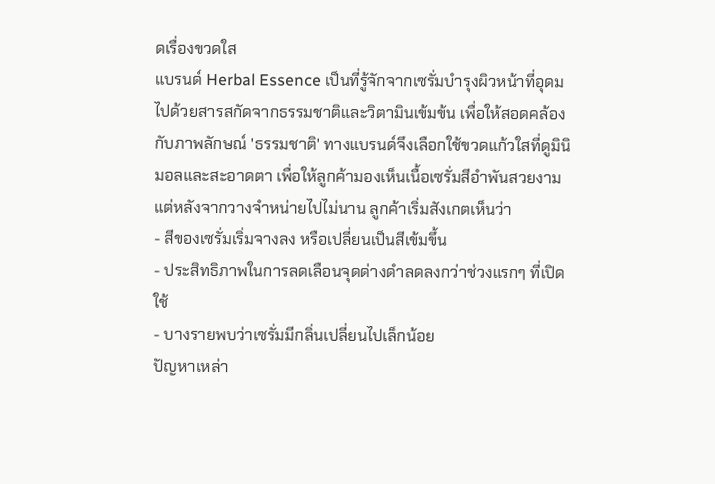ดเรื่องขวดใส
แบรนด์ Herbal Essence เป็นที่รู้จักจากเซรั่มบำรุงผิวหน้าที่อุดมไปด้วยสารสกัดจากธรรมชาติและวิตามินเข้มข้น เพื่อให้สอดคล้องกับภาพลักษณ์ 'ธรรมชาติ' ทางแบรนด์จึงเลือกใช้ขวดแก้วใสที่ดูมินิมอลและสะอาดตา เพื่อให้ลูกค้ามองเห็นเนื้อเซรั่มสีอำพันสวยงาม แต่หลังจากวางจำหน่ายไปไม่นาน ลูกค้าเริ่มสังเกตเห็นว่า
- สีของเซรั่มเริ่มจางลง หรือเปลี่ยนเป็นสีเข้มขึ้น
- ประสิทธิภาพในการลดเลือนจุดด่างดำลดลงกว่าช่วงแรกๆ ที่เปิดใช้
- บางรายพบว่าเซรั่มมีกลิ่นเปลี่ยนไปเล็กน้อย
ปัญหาเหล่า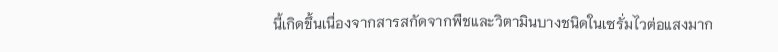นี้เกิดขึ้นเนื่องจากสารสกัดจากพืชและวิตามินบางชนิดในเซรั่มไวต่อแสงมาก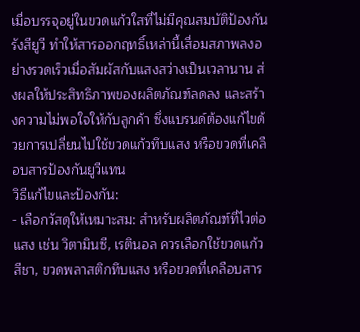เมื่อบรรจุอยู่ในขวดแก้วใสที่ไม่มีคุณสมบัติป้องกันรังสียูวี ทำให้สารออกฤทธิ์เหล่านี้เสื่อมสภาพลงอย่างรวดเร็วเมื่อสัมผัสกับแสงสว่างเป็นเวลานาน ส่งผลให้ประสิทธิภาพของผลิตภัณฑ์ลดลง และสร้างความไม่พอใจให้กับลูกค้า ซึ่งแบรนด์ต้องแก้ไขด้วยการเปลี่ยนไปใช้ขวดแก้วทึบแสง หรือขวดที่เคลือบสารป้องกันยูวีแทน
วิธีแก้ไขและป้องกัน:
- เลือกวัสดุให้เหมาะสม: สำหรับผลิตภัณฑ์ที่ไวต่อแสง เช่น วิตามินซี, เรตินอล ควรเลือกใช้ขวดแก้วสีชา, ขวดพลาสติกทึบแสง หรือขวดที่เคลือบสาร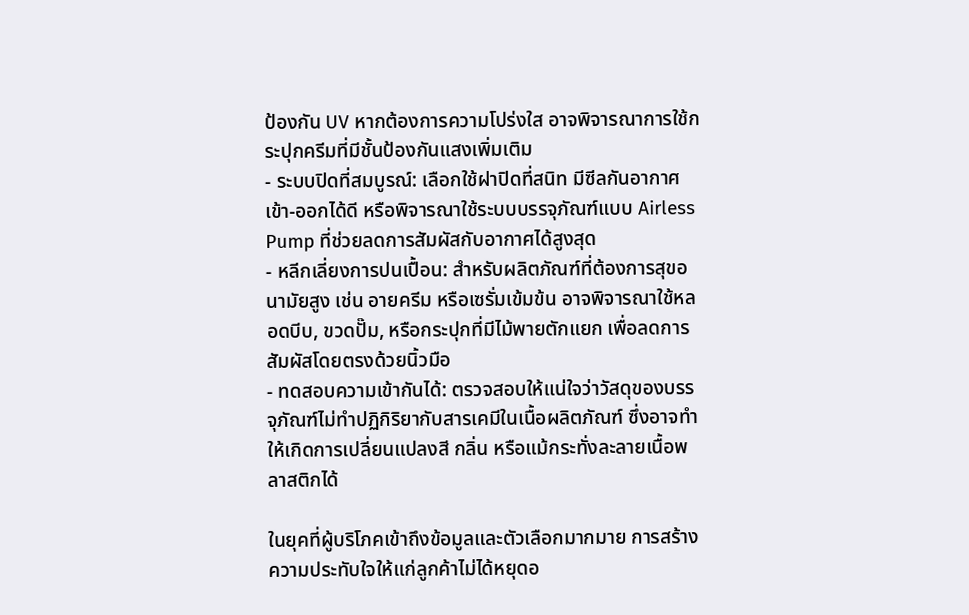ป้องกัน UV หากต้องการความโปร่งใส อาจพิจารณาการใช้กระปุกครีมที่มีชั้นป้องกันแสงเพิ่มเติม
- ระบบปิดที่สมบูรณ์: เลือกใช้ฝาปิดที่สนิท มีซีลกันอากาศเข้า-ออกได้ดี หรือพิจารณาใช้ระบบบรรจุภัณฑ์แบบ Airless Pump ที่ช่วยลดการสัมผัสกับอากาศได้สูงสุด
- หลีกเลี่ยงการปนเปื้อน: สำหรับผลิตภัณฑ์ที่ต้องการสุขอนามัยสูง เช่น อายครีม หรือเซรั่มเข้มข้น อาจพิจารณาใช้หลอดบีบ, ขวดปั๊ม, หรือกระปุกที่มีไม้พายตักแยก เพื่อลดการสัมผัสโดยตรงด้วยนิ้วมือ
- ทดสอบความเข้ากันได้: ตรวจสอบให้แน่ใจว่าวัสดุของบรรจุภัณฑ์ไม่ทำปฏิกิริยากับสารเคมีในเนื้อผลิตภัณฑ์ ซึ่งอาจทำให้เกิดการเปลี่ยนแปลงสี กลิ่น หรือแม้กระทั่งละลายเนื้อพลาสติกได้

ในยุคที่ผู้บริโภคเข้าถึงข้อมูลและตัวเลือกมากมาย การสร้างความประทับใจให้แก่ลูกค้าไม่ได้หยุดอ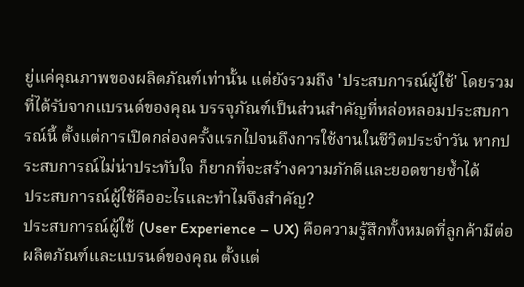ยู่แค่คุณภาพของผลิตภัณฑ์เท่านั้น แต่ยังรวมถึง 'ประสบการณ์ผู้ใช้' โดยรวมที่ได้รับจากแบรนด์ของคุณ บรรจุภัณฑ์เป็นส่วนสำคัญที่หล่อหลอมประสบการณ์นี้ ตั้งแต่การเปิดกล่องครั้งแรกไปจนถึงการใช้งานในชีวิตประจำวัน หากประสบการณ์ไม่น่าประทับใจ ก็ยากที่จะสร้างความภักดีและยอดขายซ้ำได้
ประสบการณ์ผู้ใช้คืออะไรและทำไมจึงสำคัญ?
ประสบการณ์ผู้ใช้ (User Experience – UX) คือความรู้สึกทั้งหมดที่ลูกค้ามีต่อผลิตภัณฑ์และแบรนด์ของคุณ ตั้งแต่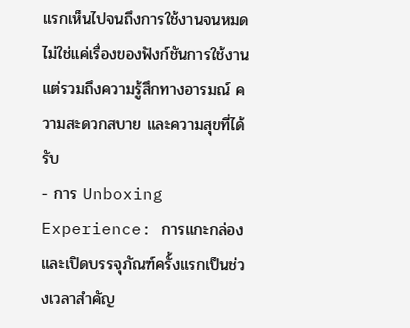แรกเห็นไปจนถึงการใช้งานจนหมด ไม่ใช่แค่เรื่องของฟังก์ชันการใช้งาน แต่รวมถึงความรู้สึกทางอารมณ์ ความสะดวกสบาย และความสุขที่ได้รับ
- การ Unboxing Experience: การแกะกล่องและเปิดบรรจุภัณฑ์ครั้งแรกเป็นช่วงเวลาสำคัญ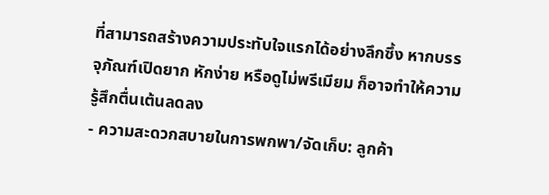ที่สามารถสร้างความประทับใจแรกได้อย่างลึกซึ้ง หากบรรจุภัณฑ์เปิดยาก หักง่าย หรือดูไม่พรีเมียม ก็อาจทำให้ความรู้สึกตื่นเต้นลดลง
- ความสะดวกสบายในการพกพา/จัดเก็บ: ลูกค้า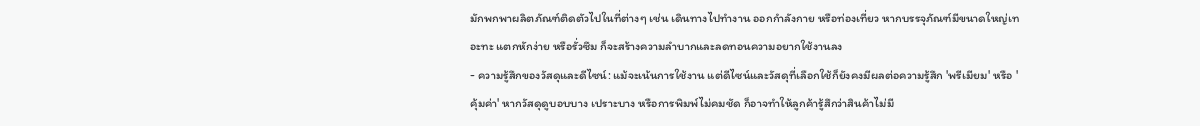มักพกพาผลิตภัณฑ์ติดตัวไปในที่ต่างๆ เช่น เดินทางไปทำงาน ออกกำลังกาย หรือท่องเที่ยว หากบรรจุภัณฑ์มีขนาดใหญ่เทอะทะ แตกหักง่าย หรือรั่วซึม ก็จะสร้างความลำบากและลดทอนความอยากใช้งานลง
- ความรู้สึกของวัสดุและดีไซน์: แม้จะเน้นการใช้งาน แต่ดีไซน์และวัสดุที่เลือกใช้ก็ยังคงมีผลต่อความรู้สึก 'พรีเมียม' หรือ 'คุ้มค่า' หากวัสดุดูบอบบาง เปราะบาง หรือการพิมพ์ไม่คมชัด ก็อาจทำให้ลูกค้ารู้สึกว่าสินค้าไม่มี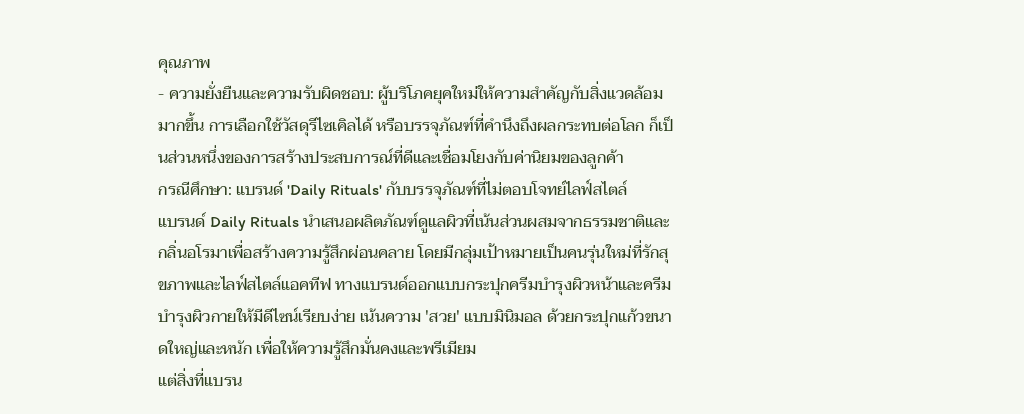คุณภาพ
- ความยั่งยืนและความรับผิดชอบ: ผู้บริโภคยุคใหม่ให้ความสำคัญกับสิ่งแวดล้อมมากขึ้น การเลือกใช้วัสดุรีไซเคิลได้ หรือบรรจุภัณฑ์ที่คำนึงถึงผลกระทบต่อโลก ก็เป็นส่วนหนึ่งของการสร้างประสบการณ์ที่ดีและเชื่อมโยงกับค่านิยมของลูกค้า
กรณีศึกษา: แบรนด์ 'Daily Rituals' กับบรรจุภัณฑ์ที่ไม่ตอบโจทย์ไลฟ์สไตล์
แบรนด์ Daily Rituals นำเสนอผลิตภัณฑ์ดูแลผิวที่เน้นส่วนผสมจากธรรมชาติและกลิ่นอโรมาเพื่อสร้างความรู้สึกผ่อนคลาย โดยมีกลุ่มเป้าหมายเป็นคนรุ่นใหม่ที่รักสุขภาพและไลฟ์สไตล์แอคทีฟ ทางแบรนด์ออกแบบกระปุกครีมบำรุงผิวหน้าและครีมบำรุงผิวกายให้มีดีไซน์เรียบง่าย เน้นความ 'สวย' แบบมินิมอล ด้วยกระปุกแก้วขนาดใหญ่และหนัก เพื่อให้ความรู้สึกมั่นคงและพรีเมียม
แต่สิ่งที่แบรน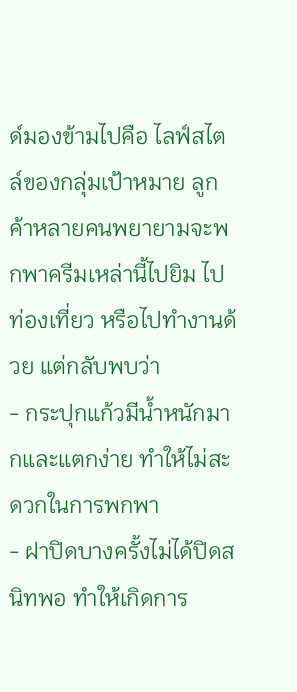ด์มองข้ามไปคือ ไลฟ์สไตล์ของกลุ่มเป้าหมาย ลูกค้าหลายคนพยายามจะพกพาครีมเหล่านี้ไปยิม ไปท่องเที่ยว หรือไปทำงานด้วย แต่กลับพบว่า
- กระปุกแก้วมีน้ำหนักมากและแตกง่าย ทำให้ไม่สะดวกในการพกพา
- ฝาปิดบางครั้งไม่ได้ปิดสนิทพอ ทำให้เกิดการ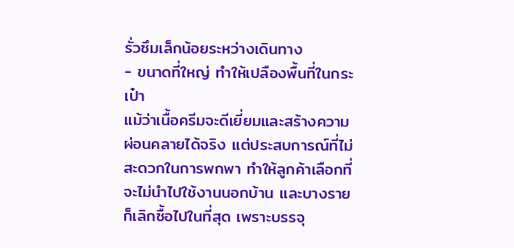รั่วซึมเล็กน้อยระหว่างเดินทาง
- ขนาดที่ใหญ่ ทำให้เปลืองพื้นที่ในกระเป๋า
แม้ว่าเนื้อครีมจะดีเยี่ยมและสร้างความผ่อนคลายได้จริง แต่ประสบการณ์ที่ไม่สะดวกในการพกพา ทำให้ลูกค้าเลือกที่จะไม่นำไปใช้งานนอกบ้าน และบางรายก็เลิกซื้อไปในที่สุด เพราะบรรจุ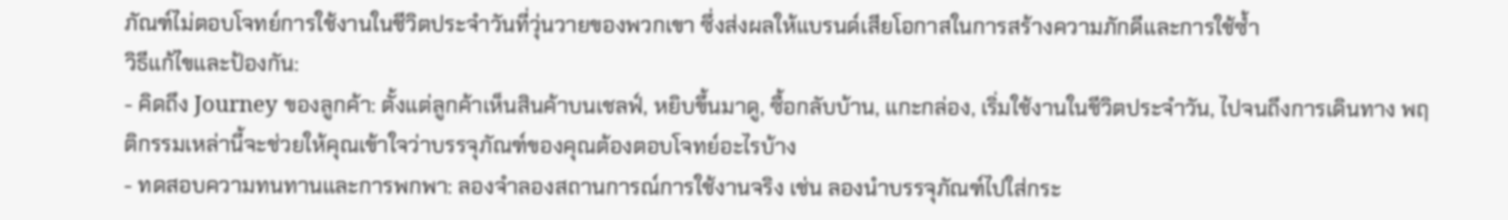ภัณฑ์ไม่ตอบโจทย์การใช้งานในชีวิตประจำวันที่วุ่นวายของพวกเขา ซึ่งส่งผลให้แบรนด์เสียโอกาสในการสร้างความภักดีและการใช้ซ้ำ
วิธีแก้ไขและป้องกัน:
- คิดถึง Journey ของลูกค้า: ตั้งแต่ลูกค้าเห็นสินค้าบนเชลฟ์, หยิบขึ้นมาดู, ซื้อกลับบ้าน, แกะกล่อง, เริ่มใช้งานในชีวิตประจำวัน, ไปจนถึงการเดินทาง พฤติกรรมเหล่านี้จะช่วยให้คุณเข้าใจว่าบรรจุภัณฑ์ของคุณต้องตอบโจทย์อะไรบ้าง
- ทดสอบความทนทานและการพกพา: ลองจำลองสถานการณ์การใช้งานจริง เช่น ลองนำบรรจุภัณฑ์ไปใส่กระ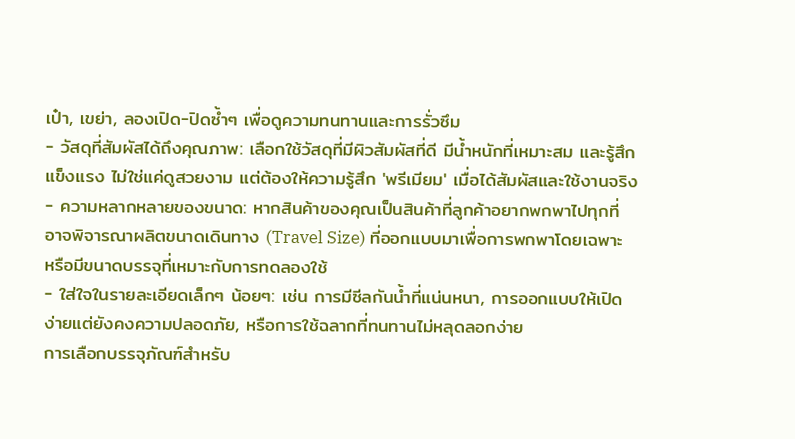เป๋า, เขย่า, ลองเปิด-ปิดซ้ำๆ เพื่อดูความทนทานและการรั่วซึม
- วัสดุที่สัมผัสได้ถึงคุณภาพ: เลือกใช้วัสดุที่มีผิวสัมผัสที่ดี มีน้ำหนักที่เหมาะสม และรู้สึกแข็งแรง ไม่ใช่แค่ดูสวยงาม แต่ต้องให้ความรู้สึก 'พรีเมียม' เมื่อได้สัมผัสและใช้งานจริง
- ความหลากหลายของขนาด: หากสินค้าของคุณเป็นสินค้าที่ลูกค้าอยากพกพาไปทุกที่ อาจพิจารณาผลิตขนาดเดินทาง (Travel Size) ที่ออกแบบมาเพื่อการพกพาโดยเฉพาะ หรือมีขนาดบรรจุที่เหมาะกับการทดลองใช้
- ใส่ใจในรายละเอียดเล็กๆ น้อยๆ: เช่น การมีซีลกันน้ำที่แน่นหนา, การออกแบบให้เปิดง่ายแต่ยังคงความปลอดภัย, หรือการใช้ฉลากที่ทนทานไม่หลุดลอกง่าย
การเลือกบรรจุภัณฑ์สำหรับ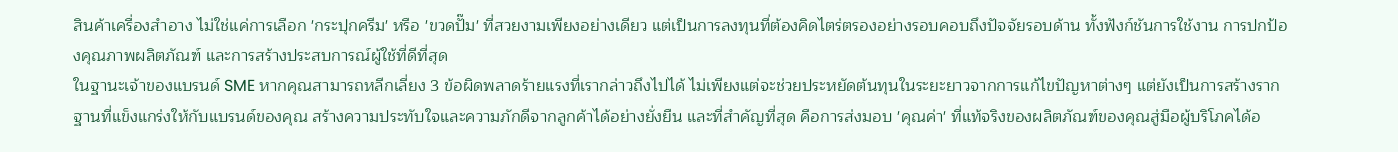สินค้าเครื่องสำอาง ไม่ใช่แค่การเลือก 'กระปุกครีม' หรือ 'ขวดปั๊ม' ที่สวยงามเพียงอย่างเดียว แต่เป็นการลงทุนที่ต้องคิดไตร่ตรองอย่างรอบคอบถึงปัจจัยรอบด้าน ทั้งฟังก์ชันการใช้งาน การปกป้องคุณภาพผลิตภัณฑ์ และการสร้างประสบการณ์ผู้ใช้ที่ดีที่สุด
ในฐานะเจ้าของแบรนด์ SME หากคุณสามารถหลีกเลี่ยง 3 ข้อผิดพลาดร้ายแรงที่เรากล่าวถึงไปได้ ไม่เพียงแต่จะช่วยประหยัดต้นทุนในระยะยาวจากการแก้ไขปัญหาต่างๆ แต่ยังเป็นการสร้างรากฐานที่แข็งแกร่งให้กับแบรนด์ของคุณ สร้างความประทับใจและความภักดีจากลูกค้าได้อย่างยั่งยืน และที่สำคัญที่สุด คือการส่งมอบ 'คุณค่า' ที่แท้จริงของผลิตภัณฑ์ของคุณสู่มือผู้บริโภคได้อ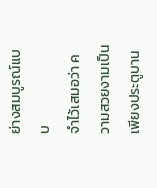ย่างสมบูรณ์แบบ
จำไว้เสมอว่า ความสวยงามเป็นเพียงประตูบาน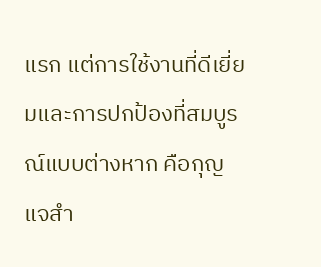แรก แต่การใช้งานที่ดีเยี่ยมและการปกป้องที่สมบูรณ์แบบต่างหาก คือกุญแจสำ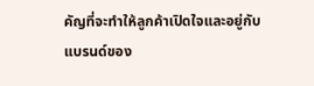คัญที่จะทำให้ลูกค้าเปิดใจและอยู่กับแบรนด์ของ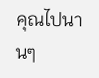คุณไปนานๆ